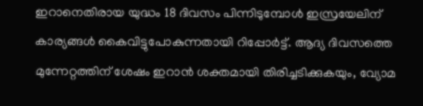ഇറാനെതിരായ യുദ്ധം 18 ദിവസം പിന്നിടുമ്പോൾ ഇസ്രയേലിന് കാര്യങ്ങൾ കൈവിട്ടുപോകുന്നതായി റിപ്പോർട്ട്. ആദ്യ ദിവസത്തെ മുന്നേറ്റത്തിന് ശേഷം ഇറാൻ ശക്തമായി തിരിച്ചടിക്കുകയും, വ്യോമ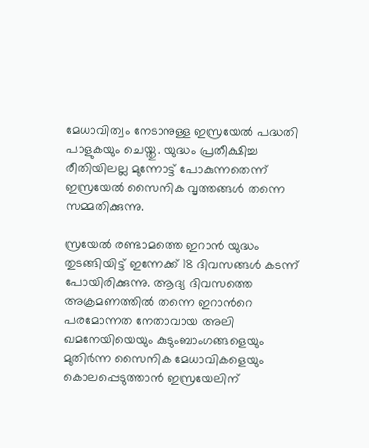മേധാവിത്വം നേടാനുള്ള ഇസ്രയേൽ പദ്ധതി പാളുകയും ചെയ്തു. യുദ്ധം പ്രതീക്ഷിച്ച രീതിയിലല്ല മുന്നോട്ട് പോകുന്നതെന്ന് ഇസ്രയേൽ സൈനിക വൃത്തങ്ങൾ തന്നെ സമ്മതിക്കുന്നു.

സ്രയേൽ രണ്ടാമത്തെ ഇറാൻ യുദ്ധം തുടങ്ങിയിട്ട് ഇന്നേക്ക് 18 ദിവസങ്ങൾ കടന്ന് പോയിരിക്കുന്നു. ആദ്യ ദിവസത്തെ അക്രമണത്തിൽ തന്നെ ഇറാൻറെ പരമോന്നത നേതാവായ അലി ഖമനേയിയെയും കുടുംബാംഗങ്ങളെയും മുതിർന്ന സൈനിക മേധാവികളെയും കൊലപ്പെടുത്താൻ ഇസ്രയേലിന്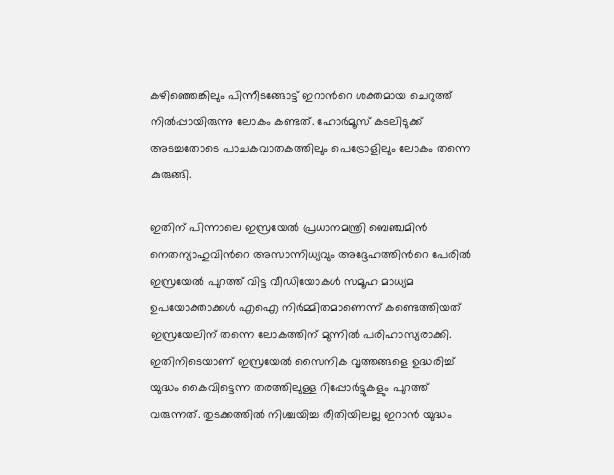കഴിഞ്ഞെങ്കിലും പിന്നീടങ്ങോട്ട് ഇറാൻറെ ശക്തമായ ചെറുത്ത് നിൽപ്പായിരുന്നു ലോകം കണ്ടത്. ഹോർമൂസ് കടലിടുക്ക് അടച്ചതോടെ പാചകവാതകത്തിലും പെട്രോളിലും ലോകം തന്നെ കുരുങ്ങി.

ഇതിന് പിന്നാലെ ഇസ്രയേൽ പ്രധാനമന്ത്രി ബെഞ്ചമിൻ നെതന്യാഹുവിന്‍റെ അസാന്നിധ്യവും അദ്ദേഹത്തിന്‍റെ പേരിൽ ഇസ്രയേൽ പുറത്ത് വിട്ട വീഡിയോകൾ സമൂഹ മാധ്യമ ഉപയോക്താക്കൾ എഐ നിർമ്മിതമാണെന്ന് കണ്ടെത്തിയത് ഇസ്രയേലിന് തന്നെ ലോകത്തിന് മുന്നിൽ പരിഹാസ്യരാക്കി. ഇതിനിടെയാണ് ഇസ്രയേൽ സൈനിക വൃത്തങ്ങളെ ഉദ്ധരിച്ച് യുദ്ധം കൈവിട്ടെന്ന തരത്തിലുള്ള റിപ്പോര്‍ട്ടുകളും പുറത്ത് വരുന്നത്. തുടക്കത്തിൽ നിശ്ചയിച്ച രീതിയിലല്ല ഇറാൻ യുദ്ധം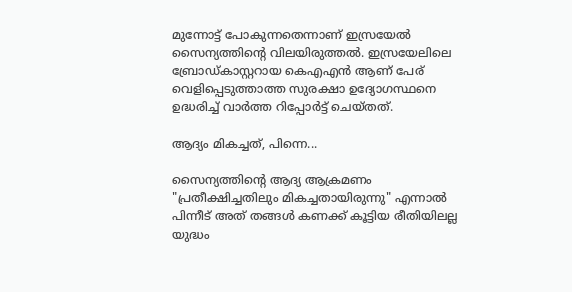മുന്നോട്ട് പോകുന്നതെന്നാണ് ഇസ്രയേൽ സൈന്യത്തിന്‍റെ വിലയിരുത്തൽ. ഇസ്രയേലിലെ ബ്രോഡ്കാസ്റ്ററായ കെഎഎന്‍ ആണ് പേര് വെളിപ്പെടുത്താത്ത സുരക്ഷാ ഉദ്യോഗസ്ഥനെ ഉദ്ധരിച്ച് വാർത്ത റിപ്പോര്‍ട്ട് ചെയ്തത്.

ആദ്യം മികച്ചത്, പിന്നെ...

സൈന്യത്തിന്‍റെ ആദ്യ ആക്രമണം "പ്രതീക്ഷിച്ചതിലും മികച്ചതായിരുന്നു" എന്നാൽ പിന്നീട് അത് തങ്ങൾ കണക്ക് കൂട്ടിയ രീതിയിലല്ല യുദ്ധം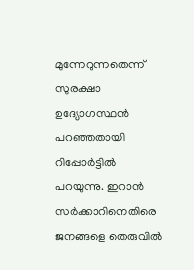മുന്നേറുന്നതെന്ന് സുരക്ഷാ ഉദ്യോഗസ്ഥൻ പറ‌ഞ്ഞതായി റിപ്പോര്‍ട്ടിൽ പറയുന്നു. ഇറാൻ സർക്കാറിനെതിരെ ജനങ്ങളെ തെരുവിൽ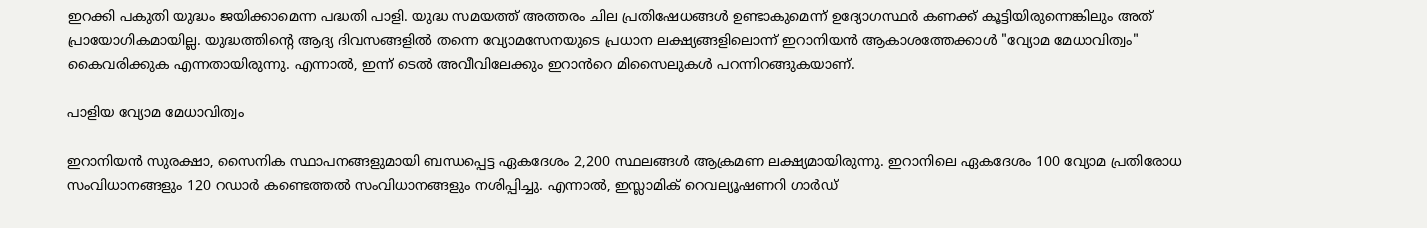ഇറക്കി പകുതി യുദ്ധം ജയിക്കാമെന്ന പദ്ധതി പാളി. യുദ്ധ സമയത്ത് അത്തരം ചില പ്രതിഷേധങ്ങൾ ഉണ്ടാകുമെന്ന് ഉദ്യോഗസ്ഥർ കണക്ക് കൂട്ടിയിരുന്നെങ്കിലും അത് പ്രായോഗികമായില്ല. യുദ്ധത്തിന്‍റെ ആദ്യ ദിവസങ്ങളിൽ തന്നെ വ്യോമസേനയുടെ പ്രധാന ലക്ഷ്യങ്ങളിലൊന്ന് ഇറാനിയൻ ആകാശത്തേക്കാൾ "വ്യോമ മേധാവിത്വം" കൈവരിക്കുക എന്നതായിരുന്നു. എന്നാൽ, ഇന്ന് ടെൽ അവീവിലേക്കും ഇറാൻറെ മിസൈലുകൾ പറന്നിറങ്ങുകയാണ്.

പാളിയ വ്യോമ മേധാവിത്വം

ഇറാനിയൻ സുരക്ഷാ, സൈനിക സ്ഥാപനങ്ങളുമായി ബന്ധപ്പെട്ട ഏകദേശം 2,200 സ്ഥലങ്ങൾ ആക്രമണ ലക്ഷ്യമായിരുന്നു. ഇറാനിലെ ഏകദേശം 100 വ്യോമ പ്രതിരോധ സംവിധാനങ്ങളും 120 റഡാർ കണ്ടെത്തൽ സംവിധാനങ്ങളും നശിപ്പിച്ചു. എന്നാൽ, ഇസ്ലാമിക് റെവല്യൂഷണറി ഗാർഡ്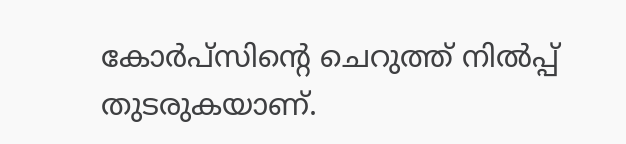കോർപ്‌സിന്‍റെ ചെറുത്ത് നിൽപ്പ് തുടരുകയാണ്.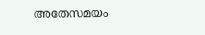അതേസമയം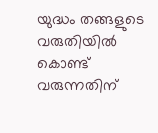യുദ്ധം തങ്ങളുടെ വരുതിയിൽ കൊണ്ട് വരുന്നതിന്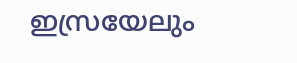ഇസ്രയേലും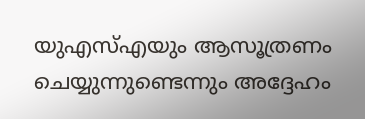യുഎസ്എയും ആസൂത്രണം ചെയ്യുന്നുണ്ടെന്നും അദ്ദേഹം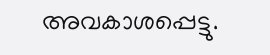അവകാശപ്പെട്ടു.